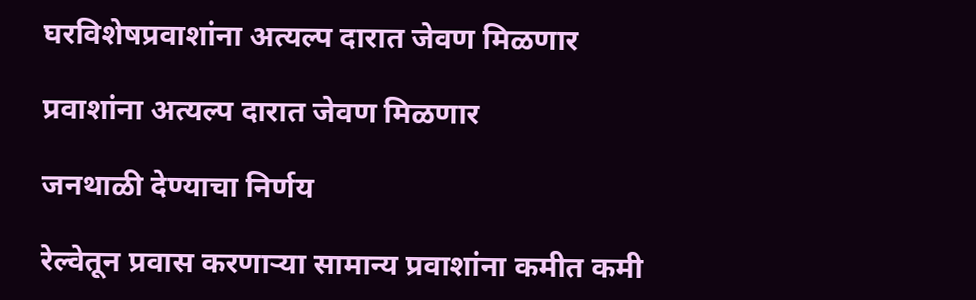घरविशेषप्रवाशांना अत्यल्प दारात जेवण मिळणार

प्रवाशांना अत्यल्प दारात जेवण मिळणार

जनथाळी देण्याचा निर्णय

रेल्वेतून प्रवास करणाऱ्या सामान्य प्रवाशांना कमीत कमी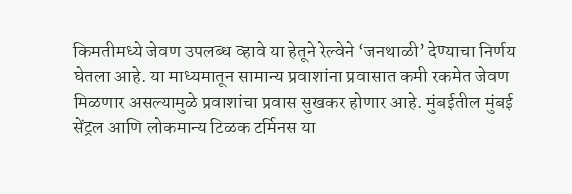किमतीमध्ये जेवण उपलब्ध व्हावे या हेतूने रेल्वेने ‘जनथाळी’ देण्याचा निर्णय घेतला आहे. या माध्यमातून सामान्य प्रवाशांना प्रवासात कमी रकमेत जेवण मिळणार असल्यामुळे प्रवाशांचा प्रवास सुखकर होणार आहे. मुंबईतील मुंबई सेंट्रल आणि लोकमान्य टिळक टर्मिनस या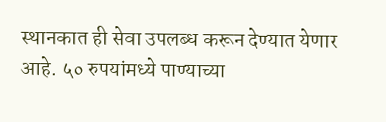स्थानकात ही सेवा उपलब्ध करून देण्यात येणार आहे. ५० रुपयांमध्ये पाण्याच्या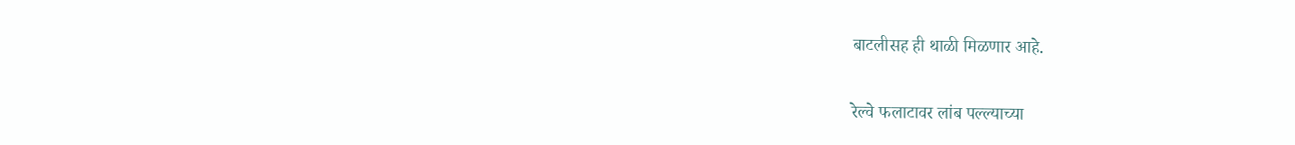बाटलीसह ही थाळी मिळणार आहे.

रेल्वे फलाटावर लांब पल्ल्याच्या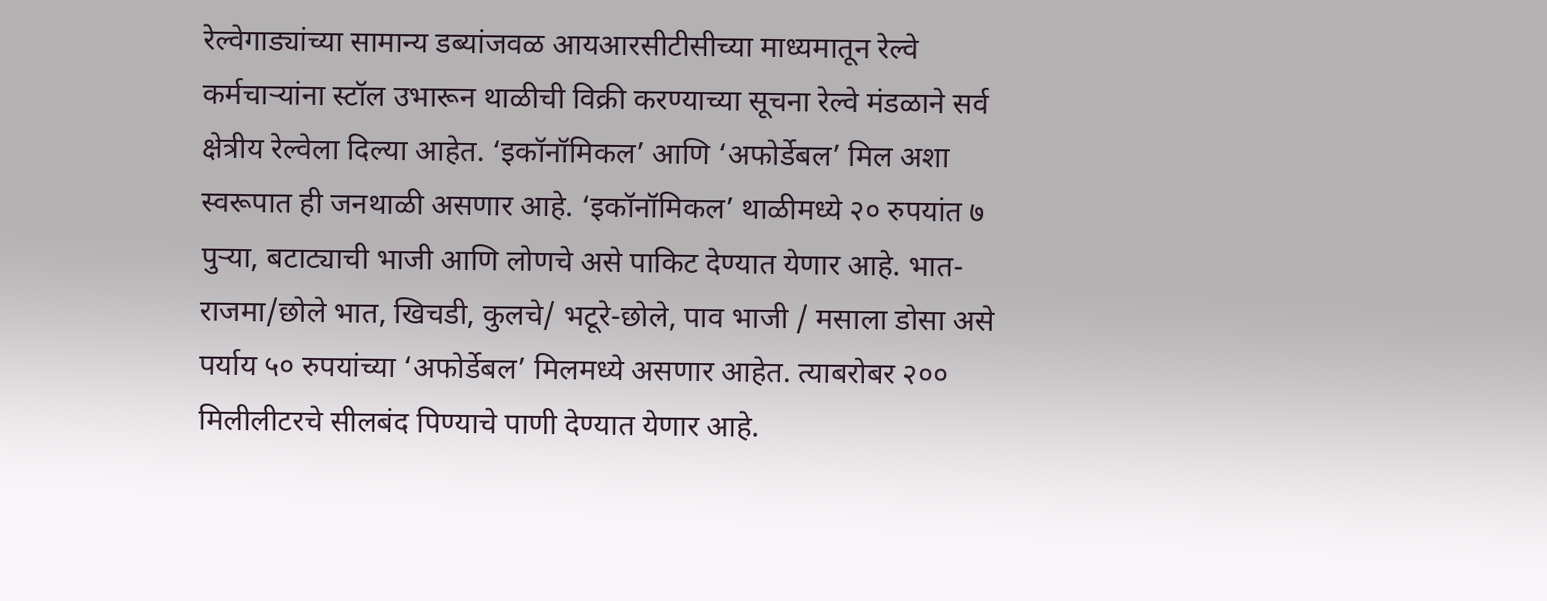रेल्वेगाड्यांच्या सामान्य डब्यांजवळ आयआरसीटीसीच्या माध्यमातून रेल्वे कर्मचाऱ्यांना स्टॉल उभारून थाळीची विक्री करण्याच्या सूचना रेल्वे मंडळाने सर्व क्षेत्रीय रेल्वेला दिल्या आहेत. ‘इकॉनॉमिकल’ आणि ‘अफोर्डेबल’ मिल अशा स्वरूपात ही जनथाळी असणार आहे. ‘इकॉनॉमिकल’ थाळीमध्ये २० रुपयांत ७ पुऱ्या, बटाट्याची भाजी आणि लोणचे असे पाकिट देण्यात येणार आहे. भात-राजमा/छोले भात, खिचडी, कुलचे/ भटूरे-छोले, पाव भाजी / मसाला डोसा असे पर्याय ५० रुपयांच्या ‘अफोर्डेबल’ मिलमध्ये असणार आहेत. त्याबरोबर २०० मिलीलीटरचे सीलबंद पिण्याचे पाणी देण्यात येणार आहे.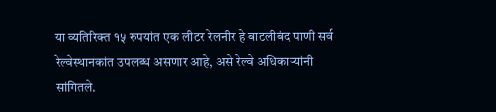या व्यतिरिक्त १५ रुपयांत एक लीटर रेलनीर हे बाटलीबंद पाणी सर्व रेल्वेस्थानकांत उपलब्ध असणार आहे, असे रेल्वे अधिकाऱ्यांनी सांगितले.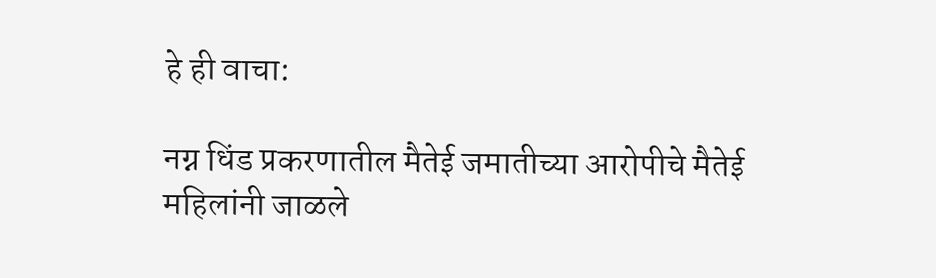हे ही वाचा:

नग्न धिंड प्रकरणातील मैतेई जमातीच्या आरोपीचे मैतेई महिलांनी जाळले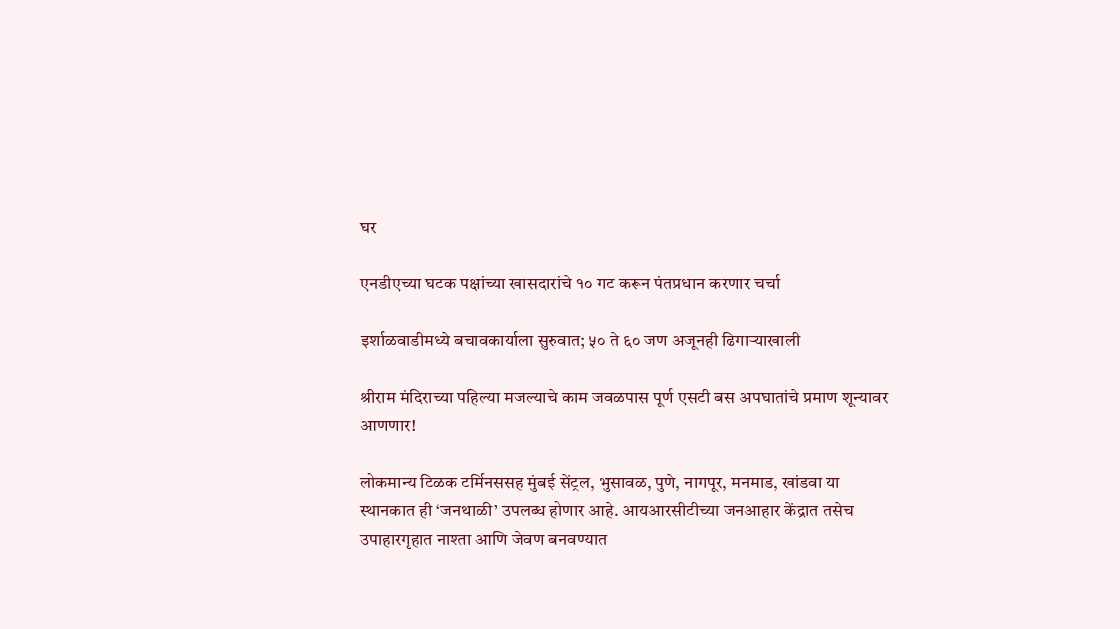घर

एनडीएच्या घटक पक्षांच्या खासदारांचे १० गट करून पंतप्रधान करणार चर्चा

इर्शाळवाडीमध्ये बचावकार्याला सुरुवात; ५० ते ६० जण अजूनही ढिगाऱ्याखाली

श्रीराम मंदिराच्या पहिल्या मजल्याचे काम जवळपास पूर्ण एसटी बस अपघातांचे प्रमाण शून्यावर आणणार!

लोकमान्य टिळक टर्मिनससह मुंबई सेंट्रल, भुसावळ, पुणे, नागपूर, मनमाड, खांडवा या स्थानकात ही ‘जनथाळी’ उपलब्ध होणार आहे. आयआरसीटीच्या जनआहार केंद्रात तसेच उपाहारगृहात नाश्ता आणि जेवण बनवण्यात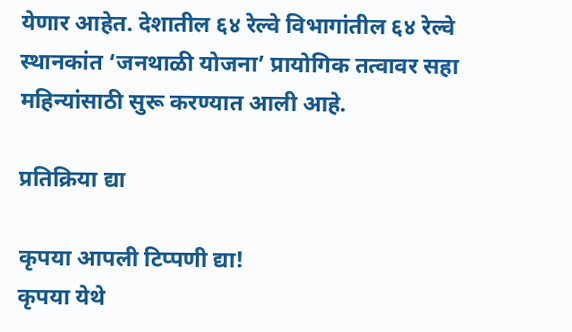येणार आहेत. देशातील ६४ रेल्वे विभागांतील ६४ रेल्वे स्थानकांत ‘जनथाळी योजना’ प्रायोगिक तत्वावर सहा महिन्यांसाठी सुरू करण्यात आली आहे.

प्रतिक्रिया द्या

कृपया आपली टिप्पणी द्या!
कृपया येथे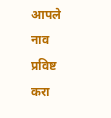आपले नाव प्रविष्ट करा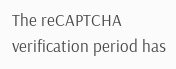The reCAPTCHA verification period has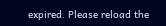expired. Please reload the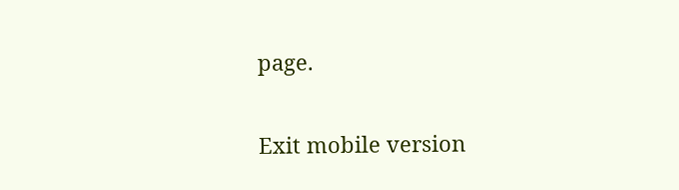page.

Exit mobile version